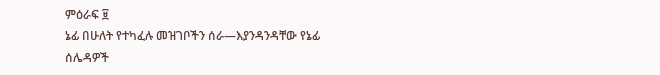ምዕራፍ ፱
ኔፊ በሁለት የተካፈሉ መዝገቦችን ሰራ—እያንዳንዳቸው የኔፊ ሰሌዳዎች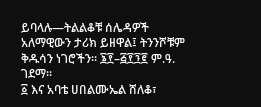ይባላሉ—ትልልቆቹ ሰሌዳዎች አለማዊውን ታሪክ ይዘዋል፤ ትንንሾቹም ቅዱሳን ነገሮችን። ፮፻–፭፻፺፪ ም.ዓ. ገደማ።
፩ እና አባቴ ሀበልሙኤል ሸለቆ፣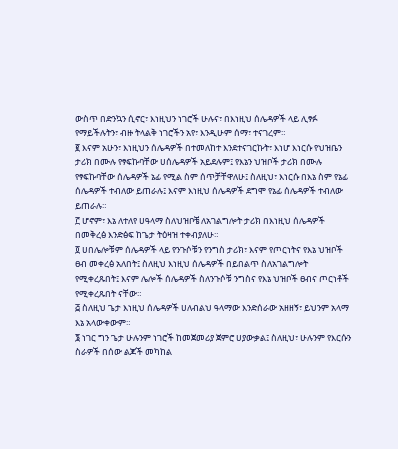ውስጥ በድንኳን ሲኖር፣ እነዚህን ነገሮች ሁሉና፣ በእነዚህ ሰሌዳዎች ላይ ሊፃፉ የማይችሉትን፣ ብዙ ትላልቅ ነገሮችን አየ፣ እንዲሁም ሰማ፣ ተናገረም።
፪ እናም አሁን፣ እነዚህን ሰሌዳዎች በተመለከተ እንደተናገርኩት፣ እነሆ እነርሱ የህዝቤን ታሪክ በሙሉ የፃፍኩባቸው ሀሰሌዳዎች አይደሉም፤ የእኔን ህዝቦች ታሪክ በሙሉ የፃፍኩባቸው ሰሌዳዎች ኔፊ የሚል ስም ሰጥቻቸዋለሁ፤ ስለዚህ፣ እነርሱ በእኔ ስም የኔፊ ሰሌዳዎች ተብለው ይጠራሉ፤ እናም እነዚህ ሰሌዳዎች ደግሞ የኔፊ ሰሌዳዎች ተብለው ይጠራሉ።
፫ ሆኖም፣ እኔ ለተለየ ሀዓላማ ስለህዝቦቼ ለአገልግሎት ታሪክ በእነዚህ ሰሌዳዎች በመቅረፅ እንድፅፍ ከጌታ ትዕዛዝ ተቀብያለሁ።
፬ ሀበሌሎቹም ሰሌዳዎች ላይ የንጉሶቹን የንግስ ታሪክ፣ እናም የጦርነትና የእኔ ህዝቦች ፀብ መቀረፅ አለበት፤ ስለዚህ እነዚህ ሰሌዳዎች በይበልጥ ስለአገልግሎት የሚቀረጹበት፤ እናም ሌሎች ሰሌዳዎች ስለንጉሶቹ ንግስና የእኔ ህዝቦች ፀብና ጦርነቶች የሚቀረጹበት ናቸው።
፭ ስለዚህ ጌታ እነዚህ ሰሌዳዎች ሀለብልህ ዓላማው እንድሰራው አዘዘኝ፣ ይህንም አላማ እኔ አላውቀውም።
፮ ነገር ግን ጌታ ሁሉንም ነገሮች ከመጀመሪያ ጀምሮ ሀያውቃል፤ ስለዚህ፣ ሁሉንም የእርሱን ስራዎች በሰው ልጆች መካከል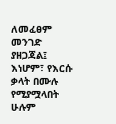ለመፈፀም መንገድ ያዘጋጃል፤ እነሆም፣ የእርሱ ቃላት በሙሉ የሚያሟላበት ሁሉም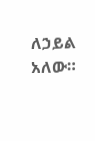ለኃይል አለው።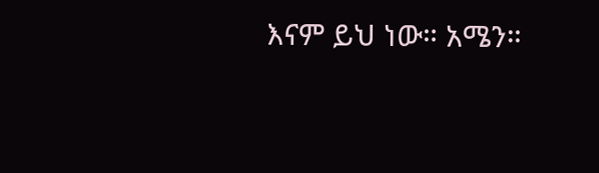እናም ይህ ነው። አሜን።